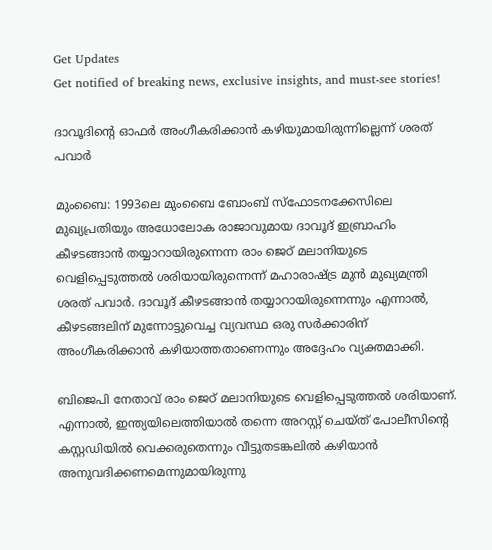Get Updates
Get notified of breaking news, exclusive insights, and must-see stories!

ദാവൂദിന്റെ ഓഫര്‍ അംഗീകരിക്കാന്‍ കഴിയുമായിരുന്നില്ലെന്ന് ശരത് പവാര്‍

മുംബൈ: 1993ലെ മുംബൈ ബോംബ് സ്‌ഫോടനക്കേസിലെ മുഖ്യപ്രതിയും അധോലോക രാജാവുമായ ദാവൂദ് ഇബ്രാഹിം കീഴടങ്ങാന്‍ തയ്യാറായിരുന്നെന്ന രാം ജെഠ് മലാനിയുടെ വെളിപ്പെടുത്തല്‍ ശരിയായിരുന്നെന്ന് മഹാരാഷ്ട്ര മുന്‍ മുഖ്യമന്ത്രി ശരത് പവാര്‍. ദാവൂദ് കീഴടങ്ങാന്‍ തയ്യാറായിരുന്നെന്നും എന്നാല്‍, കീഴടങ്ങലിന് മുന്നോട്ടുവെച്ച വ്യവസ്ഥ ഒരു സര്‍ക്കാരിന് അംഗീകരിക്കാന്‍ കഴിയാത്തതാണെന്നും അദ്ദേഹം വ്യക്തമാക്കി.

ബിജെപി നേതാവ് രാം ജെഠ് മലാനിയുടെ വെളിപ്പെടുത്തല്‍ ശരിയാണ്. എന്നാല്‍, ഇന്ത്യയിലെത്തിയാല്‍ തന്നെ അറസ്റ്റ് ചെയ്ത് പോലീസിന്റെ കസ്റ്റഡിയില്‍ വെക്കരുതെന്നും വീട്ടുതടങ്കലില്‍ കഴിയാന്‍ അനുവദിക്കണമെന്നുമായിരുന്നു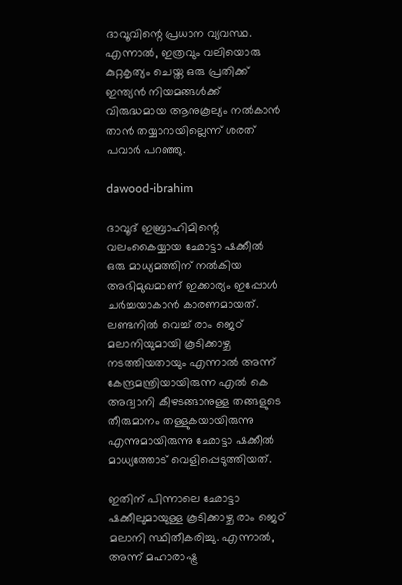ദാവൂവിന്റെ പ്രധാന വ്യവസ്ഥ. എന്നാല്‍, ഇത്രവും വലിയൊരു കുറ്റകൃത്യം ചെയ്ത ഒരു പ്രതിക്ക് ഇന്ത്യന്‍ നിയമങ്ങള്‍ക്ക് വിരുദ്ധമായ ആനുകൂല്യം നല്‍കാന്‍ താന്‍ തയ്യാറായില്ലെന്ന് ശരത് പവാര്‍ പറഞ്ഞു.

dawood-ibrahim

ദാവൂദ് ഇബ്രാഹിമിന്റെ വലംകൈയ്യായ ഛോട്ടാ ഷക്കീല്‍ ഒരു മാധ്യമത്തിന് നല്‍കിയ അഭിമുഖമാണ് ഇക്കാര്യം ഇപ്പോള്‍ ചര്‍ച്ചയാകാന്‍ കാരണമായത്. ലണ്ടനില്‍ വെച്ച് രാം ജെഠ് മലാനിയുമായി കൂടിക്കാഴ്ച നടത്തിയതായും എന്നാല്‍ അന്ന് കേന്ദ്രമന്ത്രിയായിരുന്ന എല്‍ കെ അദ്വാനി കീഴടങ്ങാനുള്ള തങ്ങളുടെ തീരുമാനം തള്ളുകയായിരുന്നു എന്നുമായിരുന്നു ഛോട്ടാ ഷക്കീല്‍ മാധ്യത്തോട് വെളിപ്പെടുത്തിയത്.

ഇതിന് പിന്നാലെ ഛോട്ടാ ഷക്കീലുമായുള്ള കൂടിക്കാഴ്ച രാം ജെഠ് മലാനി സ്ഥിതീകരിച്ചു. എന്നാല്‍, അന്ന് മഹാരാഷ്ട്ര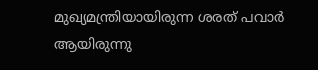മുഖ്യമന്ത്രിയായിരുന്ന ശരത് പവാര്‍ ആയിരുന്നു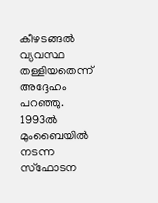കീഴടങ്ങല്‍ വ്യവസ്ഥ തള്ളിയതെന്ന് അദ്ദേഹം പറഞ്ഞു. 1993ല്‍ മുംബൈയില്‍ നടന്ന സ്‌ഫോടന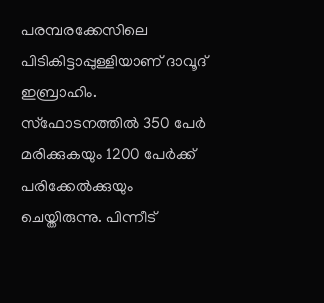പരമ്പരക്കേസിലെ പിടികിട്ടാപ്പുള്ളിയാണ് ദാവൂദ് ഇബ്രാഹിം. സ്‌ഫോടനത്തില്‍ 350 പേര്‍ മരിക്കുകയും 1200 പേര്‍ക്ക് പരിക്കേല്‍ക്കുയും ചെയ്തിരുന്നു. പിന്നീട്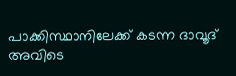പാക്കിസ്ഥാനിലേക്ക് കടന്ന ദാവൂദ് അവിടെ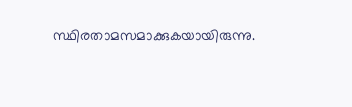സ്ഥിരതാമസമാക്കുകയായിരുന്നു.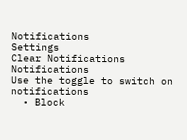Notifications
Settings
Clear Notifications
Notifications
Use the toggle to switch on notifications
  • Block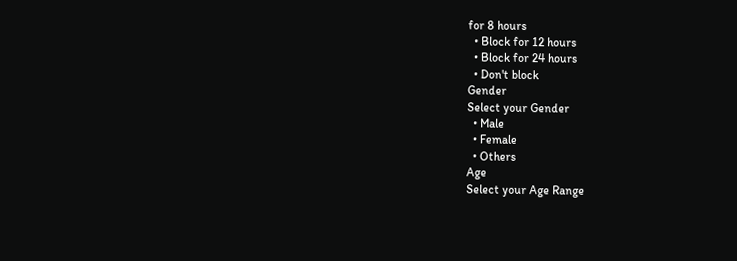for 8 hours
  • Block for 12 hours
  • Block for 24 hours
  • Don't block
Gender
Select your Gender
  • Male
  • Female
  • Others
Age
Select your Age Range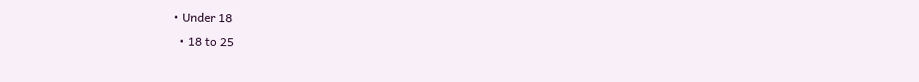• Under 18
  • 18 to 25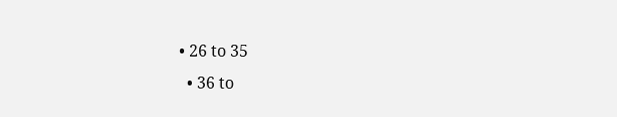• 26 to 35
  • 36 to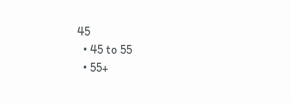45
  • 45 to 55
  • 55+